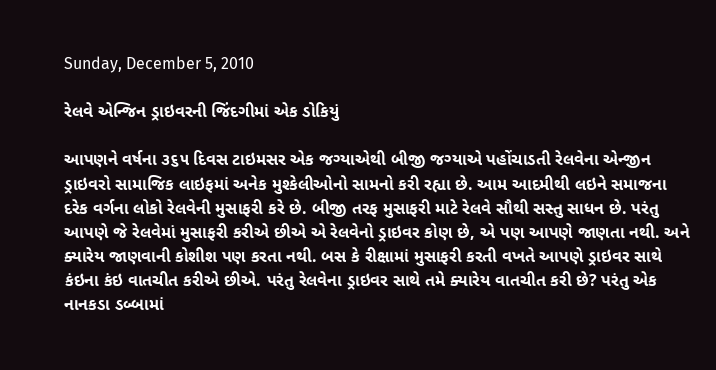Sunday, December 5, 2010

રેલવે એન્જિન ડ્રાઇવરની જિંદગીમાં એક ડોકિયું

આપણને વર્ષના ૩૬૫ દિવસ ટાઇમસર એક જગ્યાએથી બીજી જગ્યાએ પહોંચાડતી રેલવેના એન્જીન ડ્રાઇવરો સામાજિક લાઇફમાં અનેક મુશ્કેલીઓનો સામનો કરી રહ્યા છે. આમ આદમીથી લઇને સમાજના દરેક વર્ગના લોકો રેલવેની મુસાફરી કરે છે. બીજી તરફ મુસાફરી માટે રેલવે સૌથી સસ્તુ સાધન છે. પરંતુ આપણે જે રેલવેમાં મુસાફરી કરીએ છીએ એ રેલવેનો ડ્રાઇવર કોણ છે, એ પણ આપણે જાણતા નથી. અને ક્યારેય જાણવાની કોશીશ પણ કરતા નથી. બસ કે રીક્ષામાં મુસાફરી કરતી વખતે આપણે ડ્રાઇવર સાથે કંઇના કંઇ વાતચીત કરીએ છીએ. પરંતુ રેલવેના ડ્રાઇવર સાથે તમે ક્યારેય વાતચીત કરી છે? પરંતુ એક નાનકડા ડબ્બામાં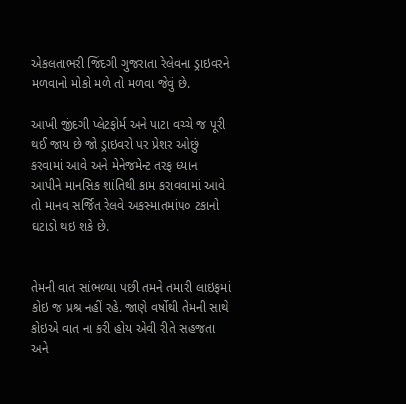એકલતાભરી જિંદગી ગુજરાતા રેલેવના ડ્રાઇવરને મળવાનો મોકો મળે તો મળવા જેવું છે.

આખી જીંદગી પ્લેટફોર્મ અને પાટા વચ્ચે જ પૂરી થઈ જાય છે જો ડ્રાઇવરો પર પ્રેશર ઓછું કરવામાં આવે અને મેનેજમેન્ટ તરફ ધ્યાન આપીને માનસિક શાંતિથી કામ કરાવવામાં આવે તો માનવ સર્જિત રેલવે અકસ્માતમાં૫૦ ટકાનો ઘટાડો થઇ શકે છે.


તેમની વાત સાંભળ્યા પછી તમને તમારી લાઇફમાં કોઇ જ પ્રશ્ર નહીં રહે. જાણે વર્ષોથી તેમની સાથે કોઇએ વાત ના કરી હોય એવી રીતે સહજતા અને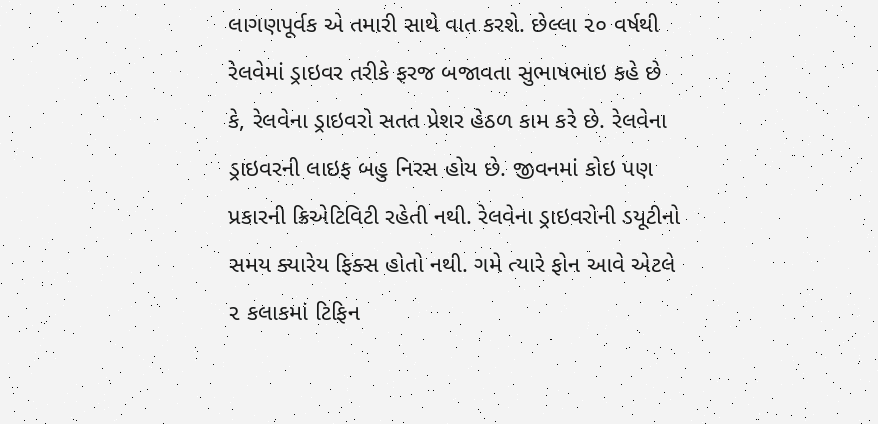લાગણપૂર્વક એ તમારી સાથે વાત કરશે. છેલ્લા ૨૦ વર્ષથી રેલવેમાં ડ્રાઇવર તરીકે ફરજ બજાવતા સુભાષભાઇ કહે છે કે, રેલવેના ડ્રાઇવરો સતત પ્રેશર હેઠળ કામ કરે છે. રેલવેના ડ્રાઇવરની લાઇફ બહુ નિરસ હોય છે. જીવનમાં કોઇ પણ પ્રકારની ક્રિએટિવિટી રહેતી નથી. રેલવેના ડ્રાઇવરોની ડયૂટીનો સમય ક્યારેય ફિક્સ હોતો નથી. ગમે ત્યારે ફોન આવે એટલે ૨ કલાકમાં ટિફિન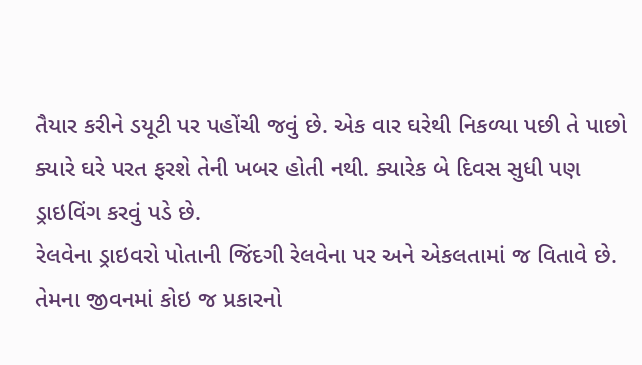તૈયાર કરીને ડયૂટી પર પહોંચી જવું છે. એક વાર ઘરેથી નિકળ્યા પછી તે પાછો ક્યારે ઘરે પરત ફરશે તેની ખબર હોતી નથી. ક્યારેક બે દિવસ સુધી પણ ડ્રાઇવિંગ કરવું પડે છે.
રેલવેના ડ્રાઇવરો પોતાની જિંદગી રેલવેના પર અને એકલતામાં જ વિતાવે છે. તેમના જીવનમાં કોઇ જ પ્રકારનો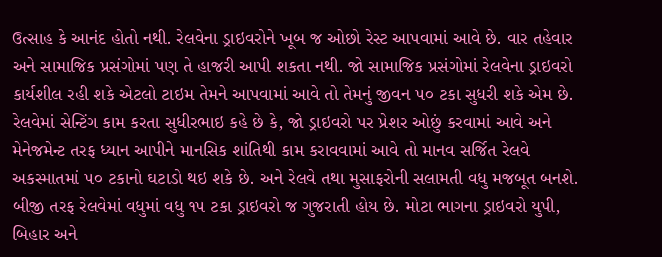ઉત્સાહ કે આનંદ હોતો નથી. રેલવેના ડ્રાઇવરોને ખૂબ જ ઓછો રેસ્ટ આપવામાં આવે છે. વાર તહેવાર અને સામાજિક પ્રસંગોમાં પણ તે હાજરી આપી શકતા નથી. જો સામાજિક પ્રસંગોમાં રેલવેના ડ્રાઇવરો કાર્યશીલ રહી શકે એટલો ટાઇમ તેમને આપવામાં આવે તો તેમનું જીવન ૫૦ ટકા સુધરી શકે એમ છે. રેલવેમાં સેન્ટિંગ કામ કરતા સુધીરભાઇ કહે છે કે, જો ડ્રાઇવરો પર પ્રેશર ઓછું કરવામાં આવે અને મેનેજમેન્ટ તરફ ધ્યાન આપીને માનસિક શાંતિથી કામ કરાવવામાં આવે તો માનવ સર્જિત રેલવે અકસ્માતમાં ૫૦ ટકાનો ઘટાડો થઇ શકે છે. અને રેલવે તથા મુસાફરોની સલામતી વધુ મજબૂત બનશે. બીજી તરફ રેલવેમાં વધુમાં વધુ ૧૫ ટકા ડ્રાઇવરો જ ગુજરાતી હોય છે. મોટા ભાગના ડ્રાઇવરો યુપી, બિહાર અને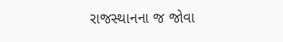રાજસ્થાનના જ જોવા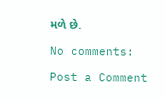મળે છે.

No comments:

Post a Comment